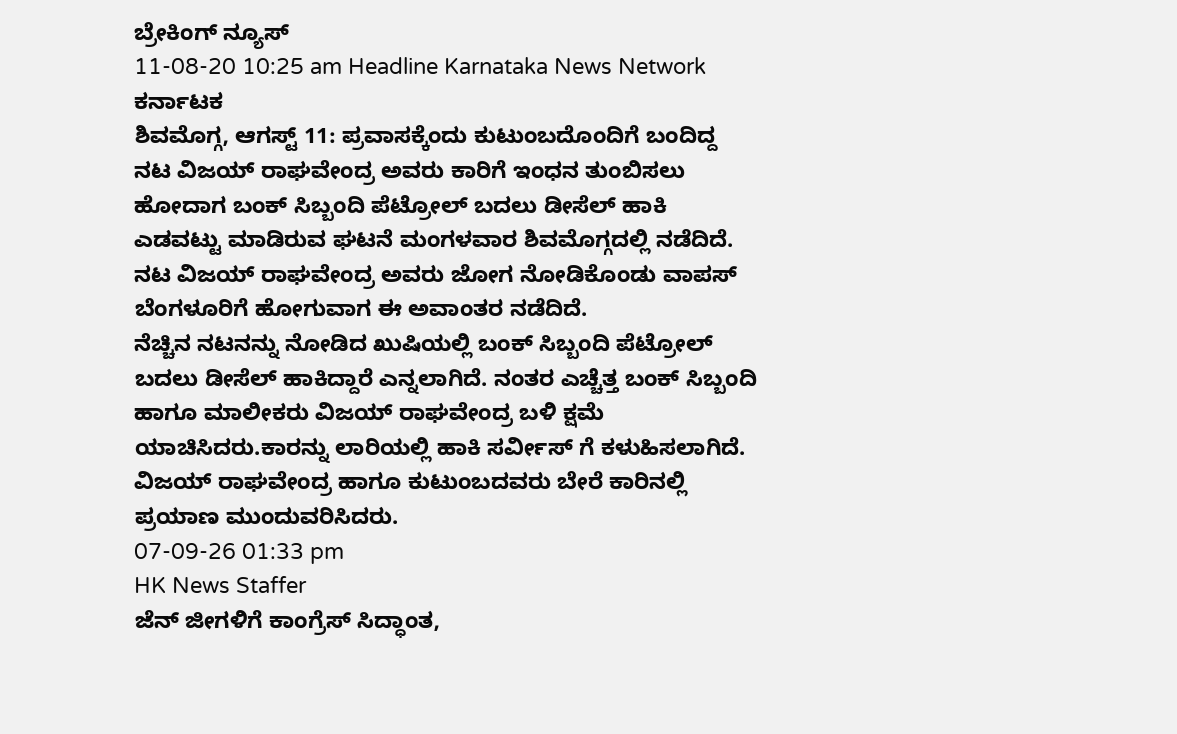ಬ್ರೇಕಿಂಗ್ ನ್ಯೂಸ್
11-08-20 10:25 am Headline Karnataka News Network ಕರ್ನಾಟಕ
ಶಿವಮೊಗ್ಗ, ಆಗಸ್ಟ್ 11: ಪ್ರವಾಸಕ್ಕೆಂದು ಕುಟುಂಬದೊಂದಿಗೆ ಬಂದಿದ್ದ ನಟ ವಿಜಯ್ ರಾಘವೇಂದ್ರ ಅವರು ಕಾರಿಗೆ ಇಂಧನ ತುಂಬಿಸಲು ಹೋದಾಗ ಬಂಕ್ ಸಿಬ್ಬಂದಿ ಪೆಟ್ರೋಲ್ ಬದಲು ಡೀಸೆಲ್ ಹಾಕಿ ಎಡವಟ್ಟು ಮಾಡಿರುವ ಘಟನೆ ಮಂಗಳವಾರ ಶಿವಮೊಗ್ಗದಲ್ಲಿ ನಡೆದಿದೆ. ನಟ ವಿಜಯ್ ರಾಘವೇಂದ್ರ ಅವರು ಜೋಗ ನೋಡಿಕೊಂಡು ವಾಪಸ್ ಬೆಂಗಳೂರಿಗೆ ಹೋಗುವಾಗ ಈ ಅವಾಂತರ ನಡೆದಿದೆ.
ನೆಚ್ಚಿನ ನಟನನ್ನು ನೋಡಿದ ಖುಷಿಯಲ್ಲಿ ಬಂಕ್ ಸಿಬ್ಬಂದಿ ಪೆಟ್ರೋಲ್ ಬದಲು ಡೀಸೆಲ್ ಹಾಕಿದ್ದಾರೆ ಎನ್ನಲಾಗಿದೆ. ನಂತರ ಎಚ್ಚೆತ್ತ ಬಂಕ್ ಸಿಬ್ಬಂದಿ ಹಾಗೂ ಮಾಲೀಕರು ವಿಜಯ್ ರಾಘವೇಂದ್ರ ಬಳಿ ಕ್ಷಮೆ ಯಾಚಿಸಿದರು.ಕಾರನ್ನು ಲಾರಿಯಲ್ಲಿ ಹಾಕಿ ಸರ್ವೀಸ್ ಗೆ ಕಳುಹಿಸಲಾಗಿದೆ. ವಿಜಯ್ ರಾಘವೇಂದ್ರ ಹಾಗೂ ಕುಟುಂಬದವರು ಬೇರೆ ಕಾರಿನಲ್ಲಿ ಪ್ರಯಾಣ ಮುಂದುವರಿಸಿದರು.
07-09-26 01:33 pm
HK News Staffer
ಜೆನ್ ಜೀಗಳಿಗೆ ಕಾಂಗ್ರೆಸ್ ಸಿದ್ಧಾಂತ,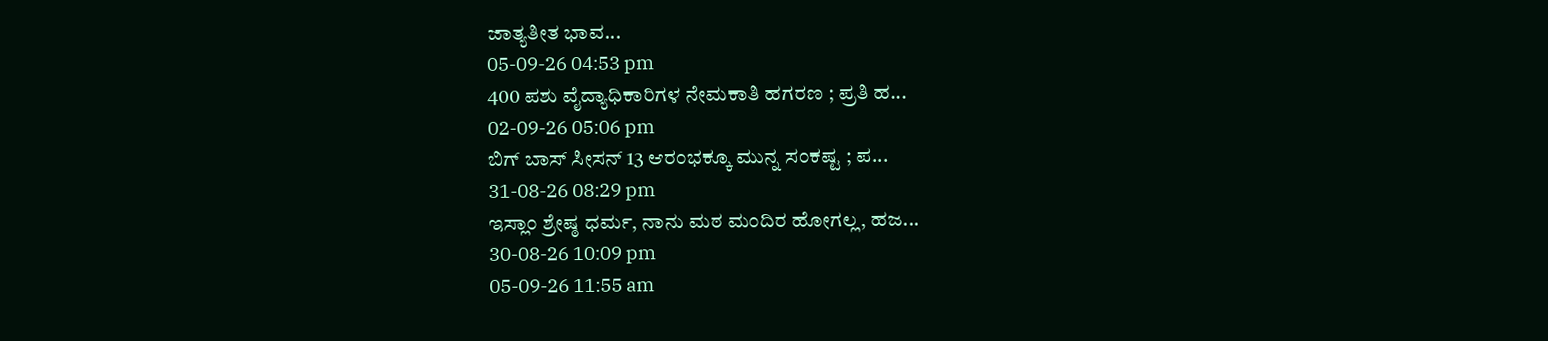ಜಾತ್ಯತೀತ ಭಾವ...
05-09-26 04:53 pm
400 ಪಶು ವೈದ್ಯಾಧಿಕಾರಿಗಳ ನೇಮಕಾತಿ ಹಗರಣ ; ಪ್ರತಿ ಹ...
02-09-26 05:06 pm
ಬಿಗ್ ಬಾಸ್ ಸೀಸನ್ 13 ಆರಂಭಕ್ಕೂ ಮುನ್ನ ಸಂಕಷ್ಟ ; ಪ...
31-08-26 08:29 pm
ಇಸ್ಲಾಂ ಶ್ರೇಷ್ಠ ಧರ್ಮ, ನಾನು ಮಠ ಮಂದಿರ ಹೋಗಲ್ಲ, ಹಜ...
30-08-26 10:09 pm
05-09-26 11:55 am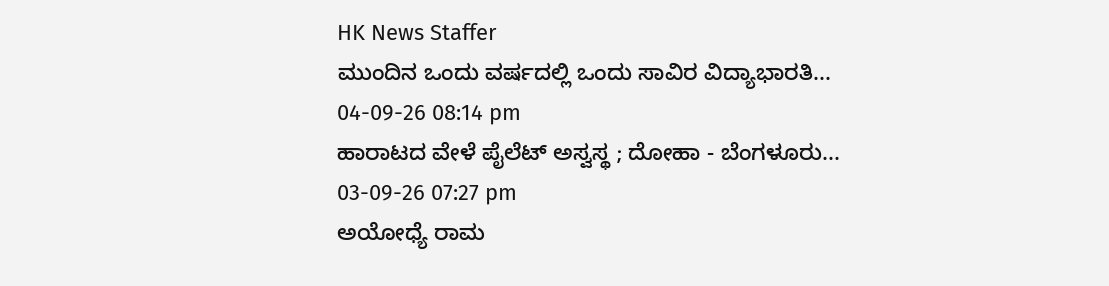HK News Staffer
ಮುಂದಿನ ಒಂದು ವರ್ಷದಲ್ಲಿ ಒಂದು ಸಾವಿರ ವಿದ್ಯಾಭಾರತಿ...
04-09-26 08:14 pm
ಹಾರಾಟದ ವೇಳೆ ಪೈಲೆಟ್ ಅಸ್ವಸ್ಥ ; ದೋಹಾ - ಬೆಂಗಳೂರು...
03-09-26 07:27 pm
ಅಯೋಧ್ಯೆ ರಾಮ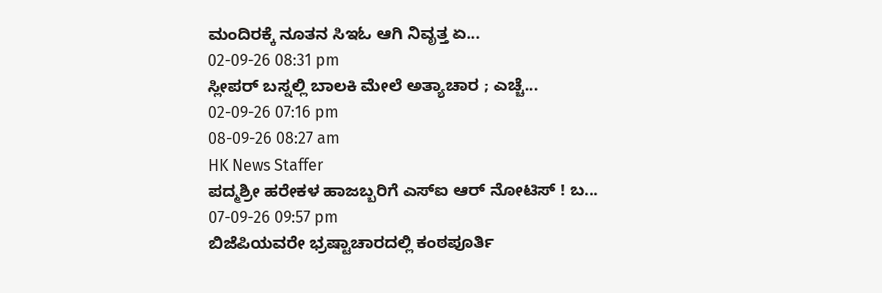ಮಂದಿರಕ್ಕೆ ನೂತನ ಸಿಇಓ ಆಗಿ ನಿವೃತ್ತ ಏ...
02-09-26 08:31 pm
ಸ್ಲೀಪರ್ ಬಸ್ನಲ್ಲಿ ಬಾಲಕಿ ಮೇಲೆ ಅತ್ಯಾಚಾರ ; ಎಚ್ಚೆ...
02-09-26 07:16 pm
08-09-26 08:27 am
HK News Staffer
ಪದ್ಮಶ್ರೀ ಹರೇಕಳ ಹಾಜಬ್ಬರಿಗೆ ಎಸ್ಐ ಆರ್ ನೋಟಿಸ್ ! ಬ...
07-09-26 09:57 pm
ಬಿಜೆಪಿಯವರೇ ಭ್ರಷ್ಟಾಚಾರದಲ್ಲಿ ಕಂಠಪೂರ್ತಿ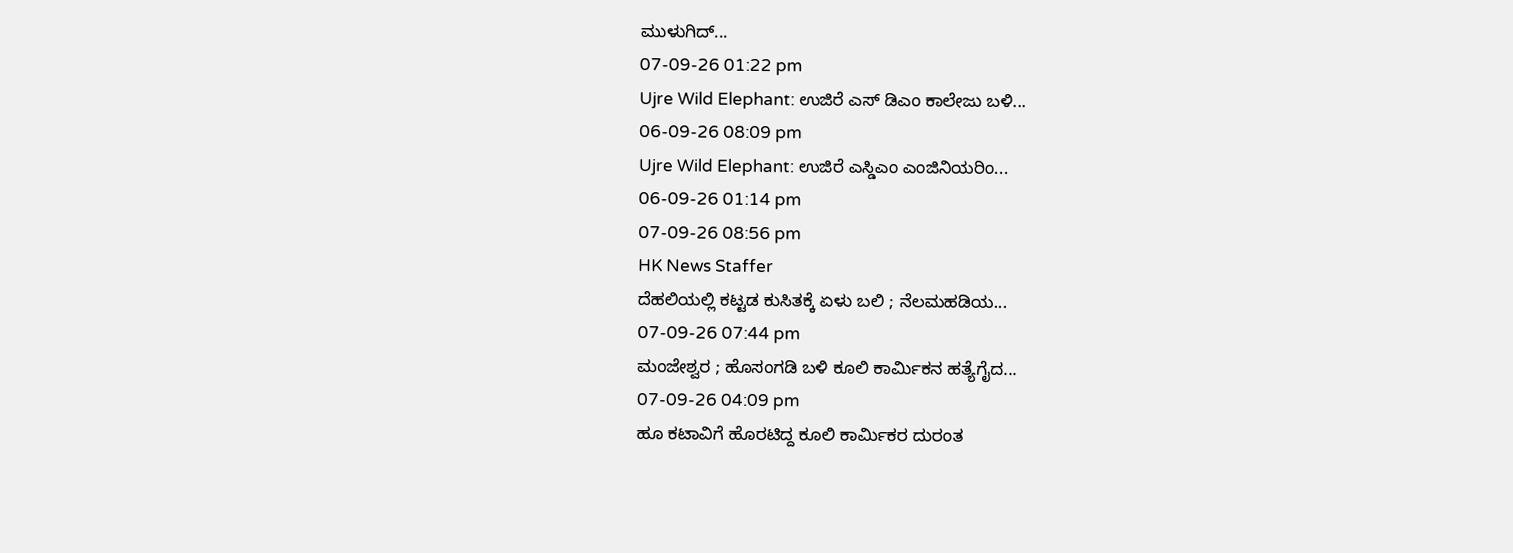ಮುಳುಗಿದ್...
07-09-26 01:22 pm
Ujre Wild Elephant: ಉಜಿರೆ ಎಸ್ ಡಿಎಂ ಕಾಲೇಜು ಬಳಿ...
06-09-26 08:09 pm
Ujre Wild Elephant: ಉಜಿರೆ ಎಸ್ಡಿಎಂ ಎಂಜಿನಿಯರಿಂ...
06-09-26 01:14 pm
07-09-26 08:56 pm
HK News Staffer
ದೆಹಲಿಯಲ್ಲಿ ಕಟ್ಟಡ ಕುಸಿತಕ್ಕೆ ಏಳು ಬಲಿ ; ನೆಲಮಹಡಿಯ...
07-09-26 07:44 pm
ಮಂಜೇಶ್ವರ ; ಹೊಸಂಗಡಿ ಬಳಿ ಕೂಲಿ ಕಾರ್ಮಿಕನ ಹತ್ಯೆಗೈದ...
07-09-26 04:09 pm
ಹೂ ಕಟಾವಿಗೆ ಹೊರಟಿದ್ದ ಕೂಲಿ ಕಾರ್ಮಿಕರ ದುರಂತ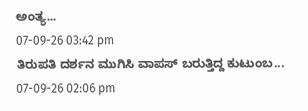ಅಂತ್ಯ...
07-09-26 03:42 pm
ತಿರುಪತಿ ದರ್ಶನ ಮುಗಿಸಿ ವಾಪಸ್ ಬರುತ್ತಿದ್ದ ಕುಟುಂಬ...
07-09-26 02:06 pm